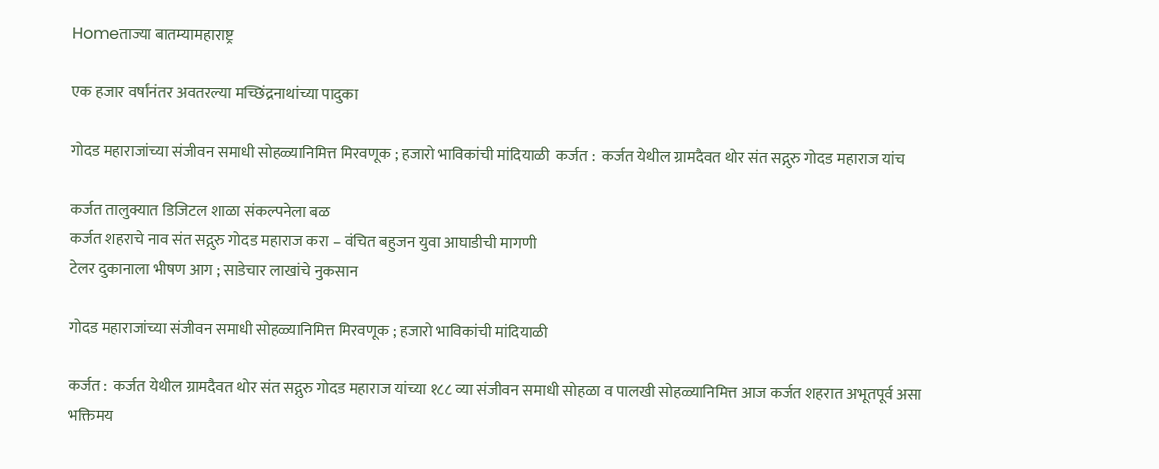Homeताज्या बातम्यामहाराष्ट्र

एक हजार वर्षांनंतर अवतरल्या मच्छिंद्रनाथांच्या पादुका

गोदड महाराजांच्या संजीवन समाधी सोहळ्यानिमित्त मिरवणूक ; हजारो भाविकांची मांदियाळी  कर्जत :  कर्जत येथील ग्रामदैवत थोर संत सद्गुरु गोदड महाराज यांच

कर्जत तालुक्यात डिजिटल शाळा संकल्पनेला बळ
कर्जत शहराचे नाव संत सद्गुरु गोदड महाराज करा – वंचित बहुजन युवा आघाडीची मागणी
टेलर दुकानाला भीषण आग ; साडेचार लाखांचे नुकसान

गोदड महाराजांच्या संजीवन समाधी सोहळ्यानिमित्त मिरवणूक ; हजारो भाविकांची मांदियाळी

कर्जत :  कर्जत येथील ग्रामदैवत थोर संत सद्गुरु गोदड महाराज यांच्या १८८ व्या संजीवन समाधी सोहळा व पालखी सोहळ्यानिमित्त आज कर्जत शहरात अभूतपूर्व असा भक्तिमय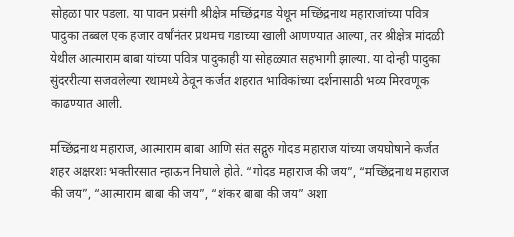सोहळा पार पडला. या पावन प्रसंगी श्रीक्षेत्र मच्छिंद्रगड येथून मच्छिंद्रनाथ महाराजांच्या पवित्र पादुका तब्बल एक हजार वर्षांनंतर प्रथमच गडाच्या खाली आणण्यात आल्या, तर श्रीक्षेत्र मांदळी येथील आत्माराम बाबा यांच्या पवित्र पादुकाही या सोहळ्यात सहभागी झाल्या. या दोन्ही पादुका सुंदररीत्या सजवलेल्या रथामध्ये ठेवून कर्जत शहरात भाविकांच्या दर्शनासाठी भव्य मिरवणूक काढण्यात आली.

मच्छिंद्रनाथ महाराज, आत्माराम बाबा आणि संत सद्गुरु गोदड महाराज यांच्या जयघोषाने कर्जत शहर अक्षरशः भक्तीरसात न्हाऊन निघाले होते. “गोदड महाराज की जय”, “मच्छिंद्रनाथ महाराज की जय”, “आत्माराम बाबा की जय”, “शंकर बाबा की जय” अशा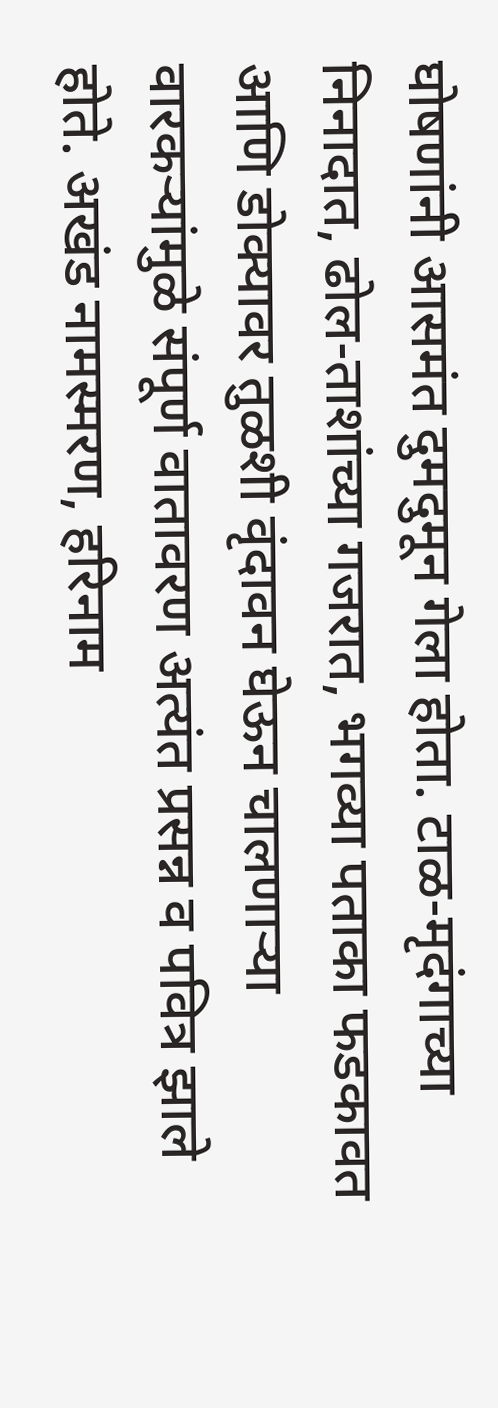घोषणांनी आसमंत दुमदुमून गेला होता. टाळ-मृदंगाच्या निनादात, ढोल-ताशांच्या गजरात, भगव्या पताका फडकावत आणि डोक्यावर तुळशी वृंदावन घेऊन चालणाऱ्या वारकऱ्यांमुळे संपूर्ण वातावरण अत्यंत प्रसन्न व पवित्र झाले होते. अखंड नामस्मरण, हरिनाम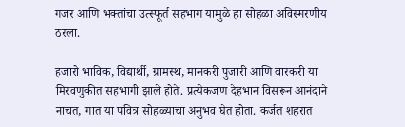गजर आणि भक्तांचा उत्स्फूर्त सहभाग यामुळे हा सोहळा अविस्मरणीय ठरला.

हजारो भाविक, विद्यार्थी, ग्रामस्थ, मानकरी पुजारी आणि वारकरी या मिरवणुकीत सहभागी झाले होते. प्रत्येकजण देहभान विसरून आनंदाने नाचत, गात या पवित्र सोहळ्याचा अनुभव घेत होता. कर्जत शहरात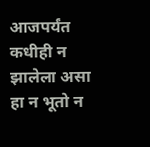आजपर्यंत कधीही न झालेला असा हा न भूतो न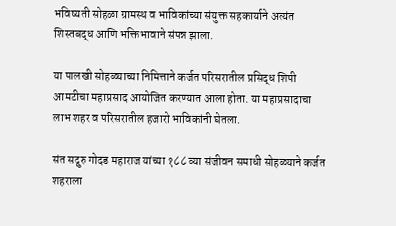भविष्यती सोहळा ग्रामस्थ व भाविकांच्या संयुक्त सहकार्याने अत्यंत शिस्तबद्ध आणि भक्तिभावाने संपन्न झाला.

या पालखी सोहळ्याच्या निमित्ताने कर्जत परिसरातील प्रसिद्ध शिपी आमटीचा महाप्रसाद आयोजित करण्यात आला होता. या महाप्रसादाचा लाभ शहर व परिसरातील हजारो भाविकांनी घेतला.

संत सद्गुरु गोदड महाराज यांच्या १८८ व्या संजीवन समाधी सोहळ्याने कर्जत शहराला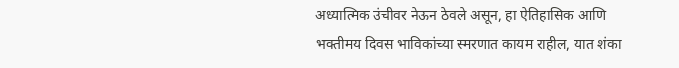अध्यात्मिक उंचीवर नेऊन ठेवले असून, हा ऐतिहासिक आणि भक्तीमय दिवस भाविकांच्या स्मरणात कायम राहील, यात शंका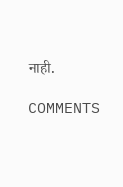नाही.

COMMENTS